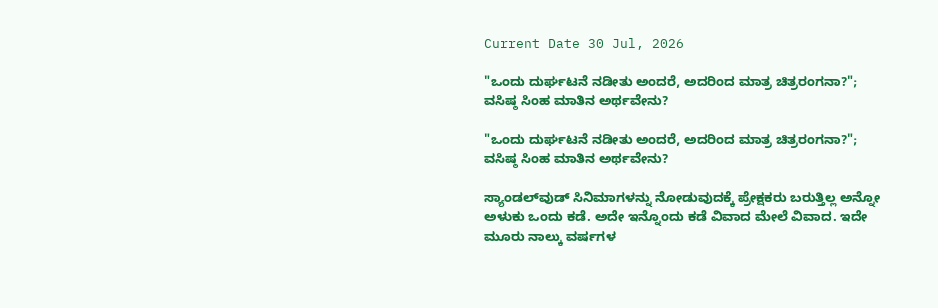Current Date 30 Jul, 2026

"ಒಂದು ದುರ್ಘಟನೆ ನಡೀತು ಅಂದರೆ, ಅದರಿಂದ ಮಾತ್ರ ಚಿತ್ರರಂಗನಾ?"; ವಸಿಷ್ಠ ಸಿಂಹ ಮಾತಿನ ಅರ್ಥವೇನು?

"ಒಂದು ದುರ್ಘಟನೆ ನಡೀತು ಅಂದರೆ, ಅದರಿಂದ ಮಾತ್ರ ಚಿತ್ರರಂಗನಾ?"; ವಸಿಷ್ಠ ಸಿಂಹ ಮಾತಿನ ಅರ್ಥವೇನು?

ಸ್ಯಾಂಡಲ್‌ವುಡ್‌ ಸಿನಿಮಾಗಳನ್ನು ನೋಡುವುದಕ್ಕೆ ಪ್ರೇಕ್ಷಕರು ಬರುತ್ತಿಲ್ಲ ಅನ್ನೋ ಅಳುಕು ಒಂದು ಕಡೆ. ಅದೇ ಇನ್ನೊಂದು ಕಡೆ ವಿವಾದ ಮೇಲೆ ವಿವಾದ. ಇದೇ ಮೂರು ನಾಲ್ಕು ವರ್ಷಗಳ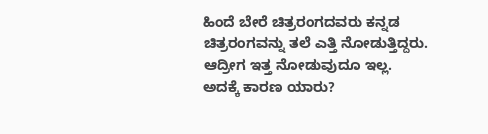ಹಿಂದೆ ಬೇರೆ ಚಿತ್ರರಂಗದವರು ಕನ್ನಡ ಚಿತ್ರರಂಗವನ್ನು ತಲೆ ಎತ್ತಿ ನೋಡುತ್ತಿದ್ದರು. ಆದ್ರೀಗ ಇತ್ತ ನೋಡುವುದೂ ಇಲ್ಲ. ಅದಕ್ಕೆ ಕಾರಣ ಯಾರು?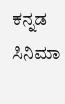ಕನ್ನಡ ಸಿನಿಮಾ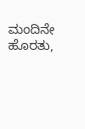ಮಂದಿನೇ ಹೊರತು,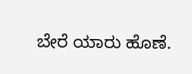ಬೇರೆ ಯಾರು ಹೊಣೆ.